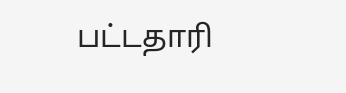பட்டதாரி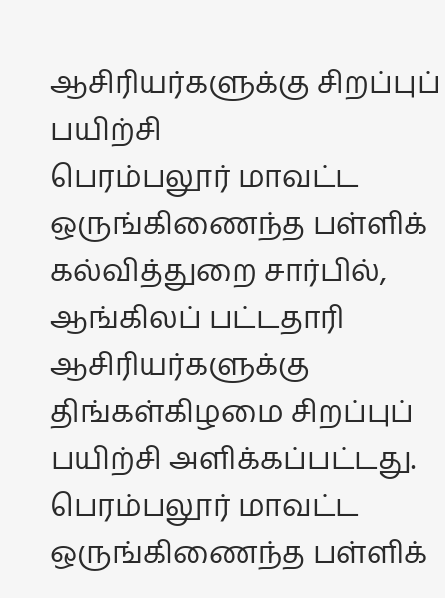ஆசிரியர்களுக்கு சிறப்புப் பயிற்சி
பெரம்பலூர் மாவட்ட ஒருங்கிணைந்த பள்ளிக் கல்வித்துறை சார்பில், ஆங்கிலப் பட்டதாரி ஆசிரியர்களுக்கு திங்கள்கிழமை சிறப்புப் பயிற்சி அளிக்கப்பட்டது.
பெரம்பலூர் மாவட்ட ஒருங்கிணைந்த பள்ளிக்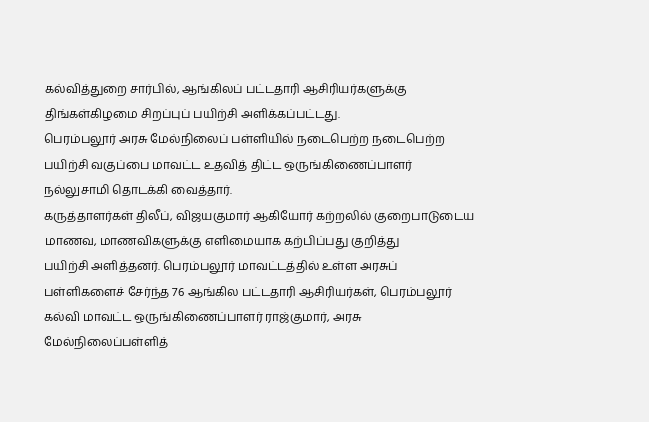கல்வித்துறை சார்பில், ஆங்கிலப் பட்டதாரி ஆசிரியர்களுக்கு திங்கள்கிழமை சிறப்புப் பயிற்சி அளிக்கப்பட்டது.
பெரம்பலூர் அரசு மேல்நிலைப் பள்ளியில் நடைபெற்ற நடைபெற்ற பயிற்சி வகுப்பை மாவட்ட உதவித் திட்ட ஒருங்கிணைப்பாளர் நல்லுசாமி தொடக்கி வைத்தார்.
கருத்தாளர்கள் திலீப், விஜயகுமார் ஆகியோர் கற்றலில் குறைபாடுடைய மாணவ, மாணவிகளுக்கு எளிமையாக கற்பிப்பது குறித்து
பயிற்சி அளித்தனர். பெரம்பலூர் மாவட்டத்தில் உள்ள அரசுப் பள்ளிகளைச் சேர்ந்த 76 ஆங்கில பட்டதாரி ஆசிரியர்கள், பெரம்பலூர் கல்வி மாவட்ட ஒருங்கிணைப்பாளர் ராஜ்குமார், அரசு மேல்நிலைப்பள்ளித்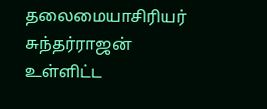தலைமையாசிரியர் சுந்தர்ராஜன் உள்ளிட்ட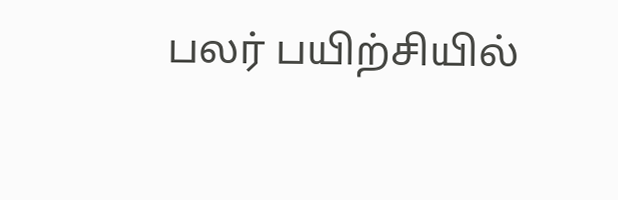பலர் பயிற்சியில்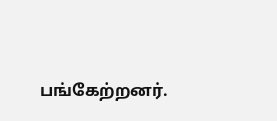பங்கேற்றனர்.